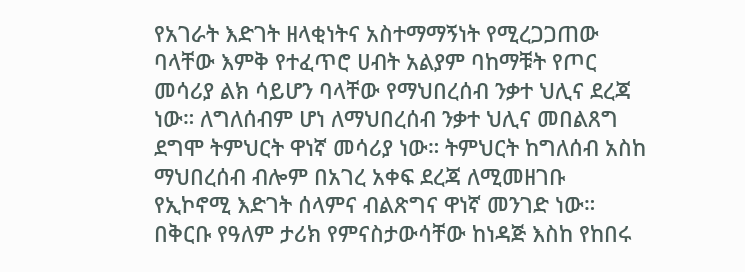የአገራት እድገት ዘላቂነትና አስተማማኝነት የሚረጋጋጠው ባላቸው እምቅ የተፈጥሮ ሀብት አልያም ባከማቹት የጦር መሳሪያ ልክ ሳይሆን ባላቸው የማህበረሰብ ንቃተ ህሊና ደረጃ ነው። ለግለሰብም ሆነ ለማህበረሰብ ንቃተ ህሊና መበልጸግ ደግሞ ትምህርት ዋነኛ መሳሪያ ነው። ትምህርት ከግለሰብ አስከ ማህበረሰብ ብሎም በአገረ አቀፍ ደረጃ ለሚመዘገቡ የኢኮኖሚ እድገት ሰላምና ብልጽግና ዋነኛ መንገድ ነው። በቅርቡ የዓለም ታሪክ የምናስታውሳቸው ከነዳጅ እስከ የከበሩ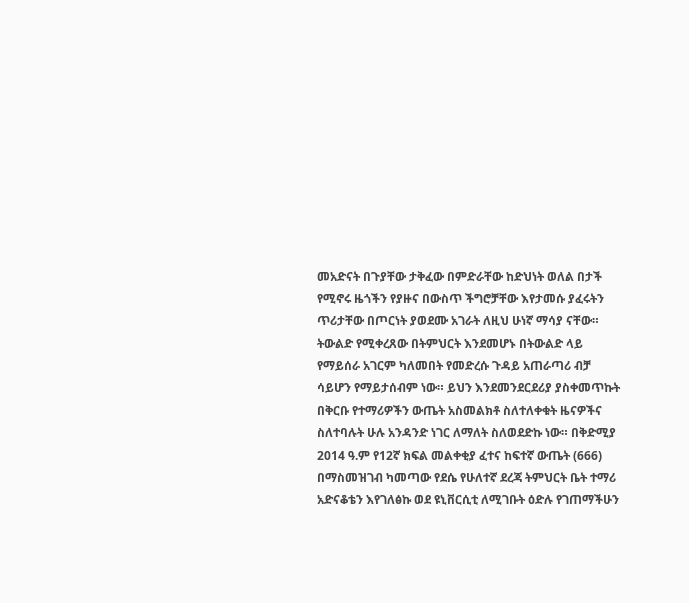መአድናት በጉያቸው ታቅፈው በምድራቸው ከድህነት ወለል በታች የሚኖሩ ዜጎችን የያዙና በውስጥ ችግሮቻቸው እየታመሱ ያፈሩትን ጥሪታቸው በጦርነት ያወደሙ አገራት ለዚህ ሁነኛ ማሳያ ናቸው።
ትውልድ የሚቀረጸው በትምህርት እንደመሆኑ በትውልድ ላይ የማይሰራ አገርም ካለመበት የመድረሱ ጉዳይ አጠራጣሪ ብቻ ሳይሆን የማይታሰብም ነው። ይህን እንደመንደርደሪያ ያስቀመጥኩት በቅርቡ የተማሪዎችን ውጤት አስመልክቶ ስለተለቀቁት ዜናዎችና ስለተባሉት ሁሉ አንዳንድ ነገር ለማለት ስለወደድኩ ነው። በቅድሚያ 2014 ዓ.ም የ12ኛ ክፍል መልቀቂያ ፈተና ከፍተኛ ውጤት (666) በማስመዝገብ ካመጣው የደሴ የሁለተኛ ደረጃ ትምህርት ቤት ተማሪ አድናቆቴን እየገለፅኩ ወደ ዩኒቨርሲቲ ለሚገቡት ዕድሉ የገጠማችሁን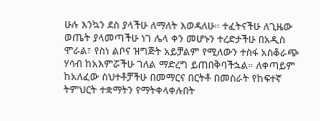ሁሉ እንኳን ደስ ያላችሁ ለማለት እወዳለሁ። ተፈትናችሁ ለጊዜው ወጤት ያላመጣችሁ ነገ ሌላ ቀን መሆኑን ተረድታችሁ በአዲስ ሞራል፣ የስነ ልቦና ዝግጅት አይቻልም የሚለውን ተስፋ አስቆራጭ ሃሳብ ከአእምሯችሁ ገለል ማድረግ ይጠበቅባችኋል። ለቀጣይም ከአለፈው ስህተቶቻችሁ በመማርና በርትቶ በመስራት የከፍተኛ ትምህርት ተቋማትን የማትቀላቀሉበት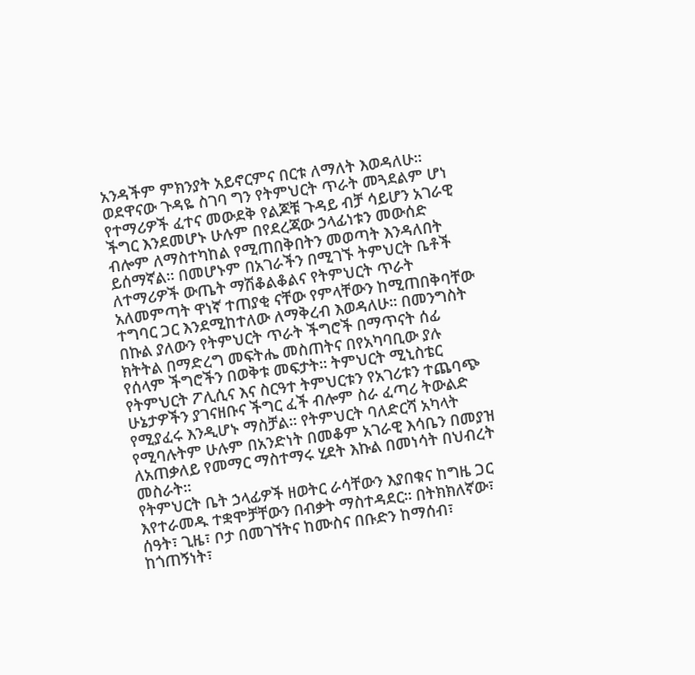አንዳችም ምክንያት አይኖርምና በርቱ ለማለት እወዳለሁ፡፡
ወደዋናው ጉዳዬ ስገባ ግን የትምህርት ጥራት መጓደልም ሆነ የተማሪዎች ፈተና መውደቅ የልጆቹ ጉዳይ ብቻ ሳይሆን አገራዊ ችግር እንደመሆኑ ሁሉም በየደረጃው ኃላፊነቱን መውሰድ ብሎም ለማስተካከል የሚጠበቅበትን መወጣት እንዳለበት ይሰማኛል። በመሆኑም በአገራችን በሚገኙ ትምህርት ቤቶች ለተማሪዎች ውጤት ማሽቆልቆልና የትምህርት ጥራት አለመምጣት ዋነኛ ተጠያቂ ናቸው የምላቸውን ከሚጠበቅባቸው ተግባር ጋር እንደሚከተለው ለማቅረብ እወዳለሁ። በመንግስት በኩል ያለውን የትምህርት ጥራት ችግሮች በማጥናት ሰፊ ክትትል በማድረግ መፍትሔ መስጠትና በየአካባቢው ያሉ የሰላም ችግሮችን በወቅቱ መፍታት። ትምህርት ሚኒስቴር የትምህርት ፖሊሲና እና ስርዓተ ትምህርቱን የአገሪቱን ተጨባጭ ሁኔታዎችን ያገናዘቡና ችግር ፈች ብሎም ስራ ፈጣሪ ትውልድ የሚያፈሩ እንዲሆኑ ማስቻል። የትምህርት ባለድርሻ አካላት የሚባሉትም ሁሉም በአንድነት በመቆም አገራዊ እሳቤን በመያዝ ለአጠቃለይ የመማር ማስተማሩ ሂደት እኩል በመነሳት በህብረት መስራት።
የትምህርት ቤት ኃላፊዎች ዘወትር ራሳቸውን እያበቁና ከግዜ ጋር እየተራመዱ ተቋሞቻቸውን በብቃት ማስተዳደር። በትክክለኛው፣ ሰዓት፣ ጊዜ፣ ቦታ በመገኘትና ከሙስና በቡድን ከማሰብ፣ ከጎጠኝነት፣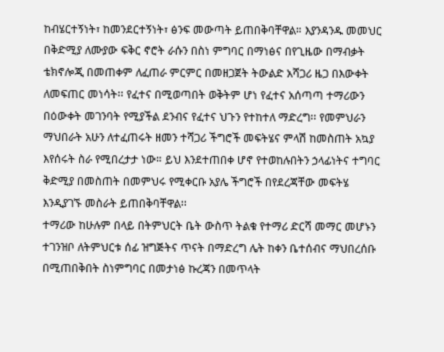ከብሄርተኝነት፣ ከመንደርተኝነት፣ ፅንፍ መውጣት ይጠበቅባቸዋል። እያንዳንዱ መመህር በቅድሚያ ለሙያው ፍቅር ኖሮት ራሱን በስነ ምግባር በማነፅና በየጊዜው በማብቃት ቴክኖሎጂ በመጠቀም ለፈጠራ ምርምር በመዘጋጀት ትውልድ አሻጋሪ ዜጋ በእውቀት ለመፍጠር መነሳት፡፡ የፈተና በሚወጣበት ወቅትም ሆነ የፈተና አሰጣጣ ተማሪውን በዕውቀት መገንባት የሚያችል ደንብና የፈተና ህጉን የተከተለ ማድረግ፡፡ የመምህራን ማህበራት አሁን ለተፈጠሩት ዘመን ተሻጋሪ ችግሮች መፍትሄና ምላሽ ከመስጠት አኳያ እየሰሩት ስራ የሚበረታታ ነው። ይህ እንደተጠበቀ ሆኖ የተወከሉበትን ኃላፊነትና ተግባር ቅድሚያ በመስጠት በመምህሩ የሚቀርቡ አያሌ ችግሮች በየደረጃቸው መፍትሄ እንዲያገኙ መስራት ይጠበቅባቸዋል፡፡
ተማሪው ከሁሉም በላይ በትምህርት ቤት ውስጥ ትልቁ የተማሪ ድርሻ መማር መሆኑን ተገንዝቦ ለትምህርቱ ሰፊ ዝግጅትና ጥናት በማድረግ ሌት ከቀን ቤተሰብና ማህበረሰቡ በሚጠበቅበት ስነምግባር በመታነፅ ኩረጃን በመጥላት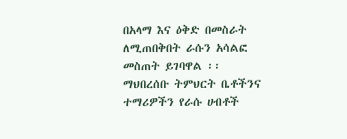በአላማ እና ዕቅድ በመስራት ለሚጠበቅበት ራሱን አሳልፎ መስጠት ይገባዋል ፡፡ ማህበረሰቡ ትምህርት ቤቶችንና ተማሪዎችን የራሱ ሀብቶች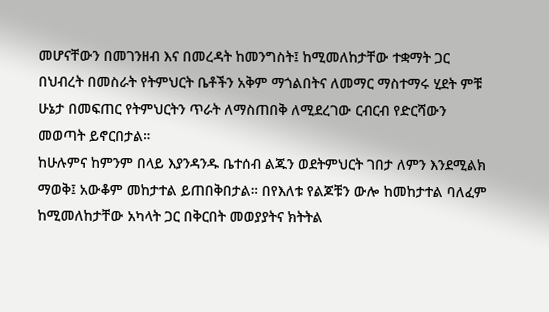መሆናቸውን በመገንዘብ እና በመረዳት ከመንግስት፤ ከሚመለከታቸው ተቋማት ጋር በህብረት በመስራት የትምህርት ቤቶችን አቅም ማጎልበትና ለመማር ማስተማሩ ሂደት ምቹ ሁኔታ በመፍጠር የትምህርትን ጥራት ለማስጠበቅ ለሚደረገው ርብርብ የድርሻውን መወጣት ይኖርበታል።
ከሁሉምና ከምንም በላይ እያንዳንዱ ቤተሰብ ልጁን ወደትምህርት ገበታ ለምን እንደሚልክ ማወቅ፤ አውቆም መከታተል ይጠበቅበታል። በየእለቱ የልጆቹን ውሎ ከመከታተል ባለፈም ከሚመለከታቸው አካላት ጋር በቅርበት መወያያትና ክትትል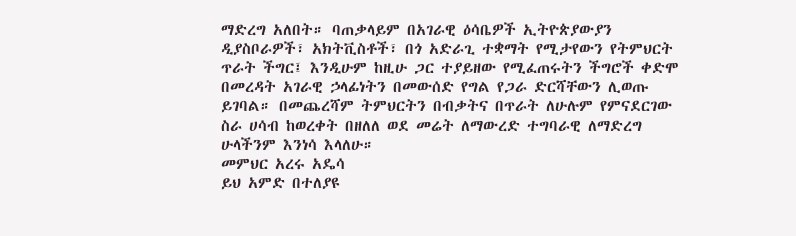ማድረግ አለበት። ባጠቃላይም በአገራዊ ዕሳቤዎች ኢትዮጵያውያን ዲያስቦራዎች፣ አክትቪስቶች፣ በጎ አድራጊ ተቋማት የሚታየውን የትምህርት ጥራት ችግር፤ እንዲሁም ከዚሁ ጋር ተያይዘው የሚፈጠሩትን ችግሮች ቀድሞ በመረዳት አገራዊ ኃላፊነትን በመውሰድ የግል የጋራ ድርሻቸውን ሊወጡ ይገባል። በመጨረሻም ትምህርትን በብቃትና በጥራት ለሁሉም የምናደርገው ስራ ሀሳብ ከወረቀት በዘለለ ወደ መሬት ለማውረድ ተግባራዊ ለማድረግ ሁላችንም እንነሳ እላለሁ።
መምህር አረሩ አዴሳ
ይህ አምድ በተለያዩ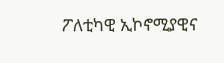ፖለቲካዊ ኢኮኖሚያዊና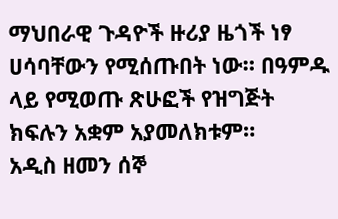ማህበራዊ ጉዳዮች ዙሪያ ዜጎች ነፃ ሀሳባቸውን የሚሰጡበት ነው። በዓምዱ ላይ የሚወጡ ጽሁፎች የዝግጅት ክፍሉን አቋም አያመለክቱም።
አዲስ ዘመን ሰኞ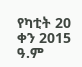የካቲት 20 ቀን 2015 ዓ.ም